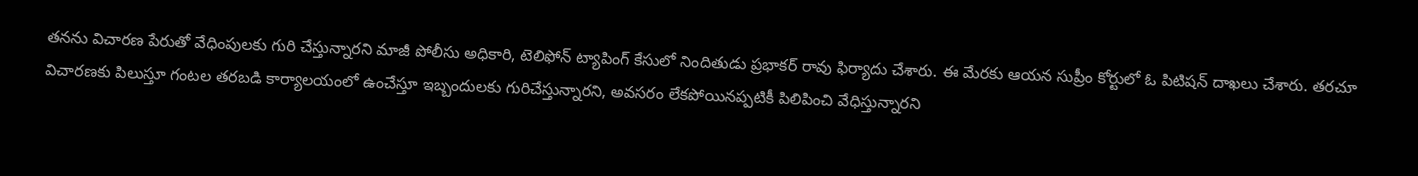తనను విచారణ పేరుతో వేధింపులకు గురి చేస్తున్నారని మాజీ పోలీసు అధికారి, టెలిఫోన్‌ ట్యాపింగ్‌ కేసులో నిందితుడు ప్రభాకర్‌ రావు ఫిర్యాదు చేశారు. ఈ మేరకు ఆయన సుప్రీం కోర్టులో ఓ పిటిషన్‌ దాఖలు చేశారు. తరచూ విచారణకు పిలుస్తూ గంటల తరబడి కార్యాలయంలో ఉంచేస్తూ ఇబ్బందులకు గురిచేస్తున్నారని, అవసరం లేకపోయినప్పటికీ పిలిపించి వేధిస్తున్నారని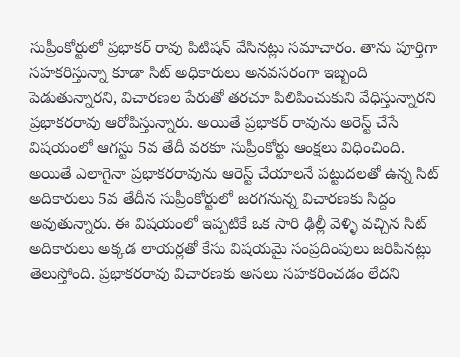సుప్రీంకోర్టులో ప్రభాకర్‌ రావు పిటిషన్ వేసినట్లు సమాచారం. తాను పూర్తిగా సహకరిస్తున్నా కూడా సిట్‌ అధికారులు అనవసరంగా ఇబ్బంది పెడుతున్నారని, విచారణల పేరుతో తరచూ పిలిపించుకుని వేధిస్తున్నారని ప్రభాకరరావు ఆరోపిస్తున్నారు. అయితే ప్రభాకర్‌ రావును అరెస్ట్‌ చేసే విషయంలో ఆగస్టు 5వ తేదీ వరకూ సుప్రీంకోర్టు ఆంక్షలు విధించింది. అయితే ఎలాగైనా ప్రభాకరరావును ఆరెస్ట్‌ చేయాలనే పట్టుదలతో ఉన్న సిట్‌ అదికారులు 5వ తేదీన సుప్రీంకోర్టులో జరగనున్న విచారణకు సిద్దం అవుతున్నారు. ఈ విషయంలో ఇప్పటికే ఒక సారి ఢిల్లీ వెళ్ళి వచ్చిన సిట్‌ అదికారులు అక్కడ లాయర్లతో కేసు విషయమై సంప్రదింపులు జరిపినట్లు తెలుస్తోంది. ప్రభాకరరావు విచారణకు అసలు సహకరించడం లేదని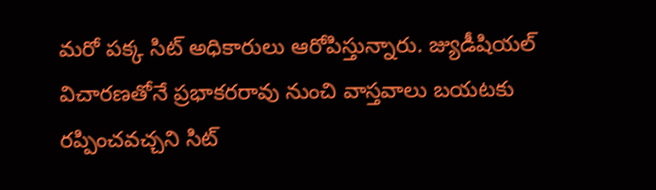మరో పక్క సిట్‌ అధికారులు ఆరోపిస్తున్నారు. జ్యుడీషియల్‌ విచారణతోనే ప్రభాకరరావు నుంచి వాస్తవాలు బయటకు రప్పించవచ్చని సిట్‌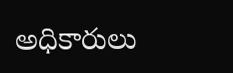అధికారులు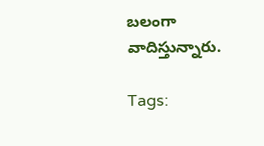బలంగా వాదిస్తున్నారు.

Tags: